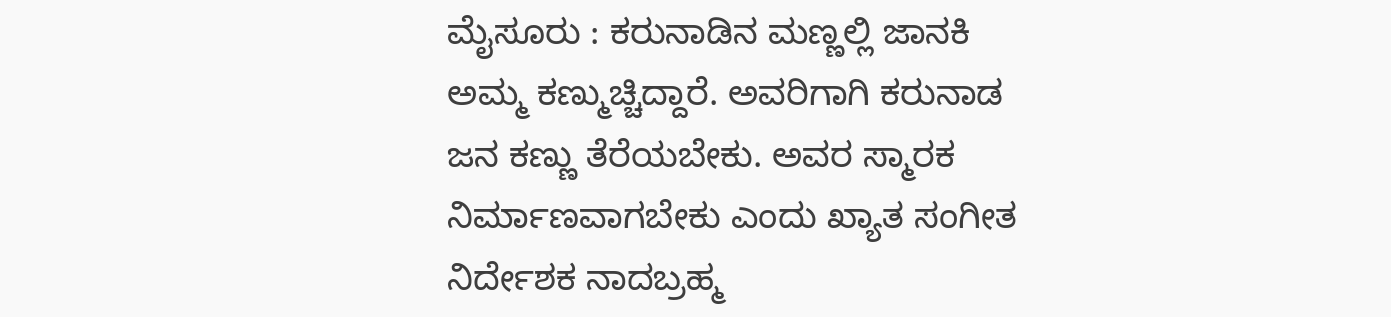ಮೈಸೂರು : ಕರುನಾಡಿನ ಮಣ್ಣಲ್ಲಿ ಜಾನಕಿ ಅಮ್ಮ ಕಣ್ಮುಚ್ಚಿದ್ದಾರೆ. ಅವರಿಗಾಗಿ ಕರುನಾಡ ಜನ ಕಣ್ಣು ತೆರೆಯಬೇಕು. ಅವರ ಸ್ಮಾರಕ ನಿರ್ಮಾಣವಾಗಬೇಕು ಎಂದು ಖ್ಯಾತ ಸಂಗೀತ ನಿರ್ದೇಶಕ ನಾದಬ್ರಹ್ಮ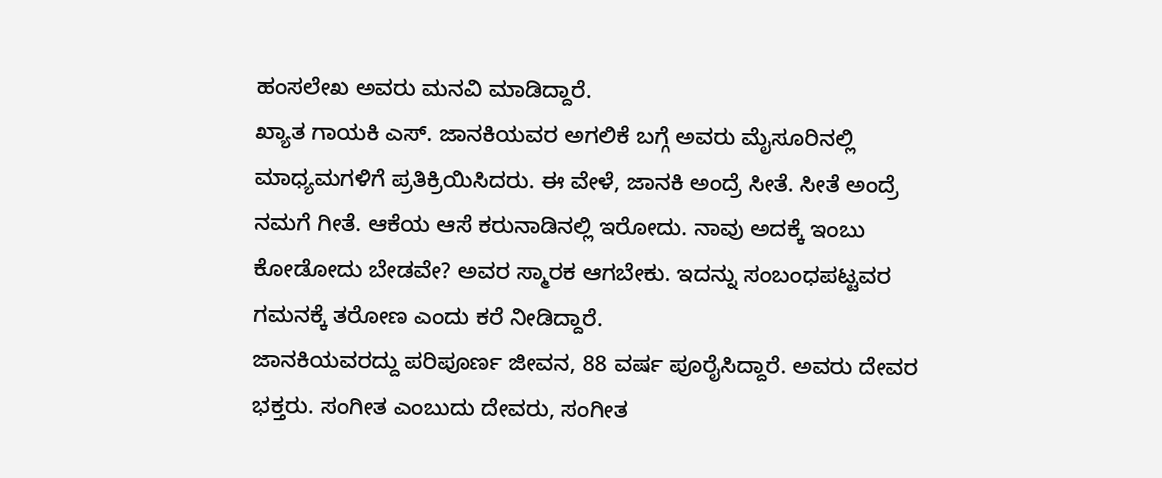ಹಂಸಲೇಖ ಅವರು ಮನವಿ ಮಾಡಿದ್ದಾರೆ.
ಖ್ಯಾತ ಗಾಯಕಿ ಎಸ್. ಜಾನಕಿಯವರ ಅಗಲಿಕೆ ಬಗ್ಗೆ ಅವರು ಮೈಸೂರಿನಲ್ಲಿ ಮಾಧ್ಯಮಗಳಿಗೆ ಪ್ರತಿಕ್ರಿಯಿಸಿದರು. ಈ ವೇಳೆ, ಜಾನಕಿ ಅಂದ್ರೆ ಸೀತೆ. ಸೀತೆ ಅಂದ್ರೆ ನಮಗೆ ಗೀತೆ. ಆಕೆಯ ಆಸೆ ಕರುನಾಡಿನಲ್ಲಿ ಇರೋದು. ನಾವು ಅದಕ್ಕೆ ಇಂಬು ಕೋಡೋದು ಬೇಡವೇ? ಅವರ ಸ್ಮಾರಕ ಆಗಬೇಕು. ಇದನ್ನು ಸಂಬಂಧಪಟ್ಟವರ ಗಮನಕ್ಕೆ ತರೋಣ ಎಂದು ಕರೆ ನೀಡಿದ್ದಾರೆ.
ಜಾನಕಿಯವರದ್ದು ಪರಿಪೂರ್ಣ ಜೀವನ, 88 ವರ್ಷ ಪೂರೈಸಿದ್ದಾರೆ. ಅವರು ದೇವರ ಭಕ್ತರು. ಸಂಗೀತ ಎಂಬುದು ದೇವರು, ಸಂಗೀತ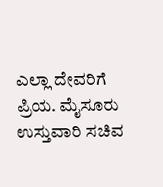ಎಲ್ಲಾ ದೇವರಿಗೆ ಪ್ರಿಯ. ಮೈಸೂರು ಉಸ್ತುವಾರಿ ಸಚಿವ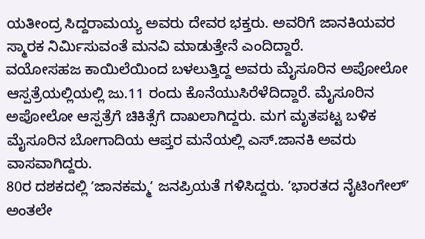ಯತೀಂದ್ರ ಸಿದ್ದರಾಮಯ್ಯ ಅವರು ದೇವರ ಭಕ್ತರು. ಅವರಿಗೆ ಜಾನಕಿಯವರ ಸ್ಮಾರಕ ನಿರ್ಮಿಸುವಂತೆ ಮನವಿ ಮಾಡುತ್ತೇನೆ ಎಂದಿದ್ದಾರೆ.
ವಯೋಸಹಜ ಕಾಯಿಲೆಯಿಂದ ಬಳಲುತ್ತಿದ್ದ ಅವರು ಮೈಸೂರಿನ ಅಪೋಲೋ ಆಸ್ಪತ್ರೆಯಲ್ಲಿಯಲ್ಲಿ ಜು.11 ರಂದು ಕೊನೆಯುಸಿರೆಳೆದಿದ್ದಾರೆ. ಮೈಸೂರಿನ ಅಪೋಲೋ ಆಸ್ಪತ್ರೆಗೆ ಚಿಕಿತ್ಸೆಗೆ ದಾಖಲಾಗಿದ್ದರು. ಮಗ ಮೃತಪಟ್ಟ ಬಳಿಕ ಮೈಸೂರಿನ ಬೋಗಾದಿಯ ಆಪ್ತರ ಮನೆಯಲ್ಲಿ ಎಸ್.ಜಾನಕಿ ಅವರು ವಾಸವಾಗಿದ್ದರು.
80ರ ದಶಕದಲ್ಲಿ ʼಜಾನಕಮ್ಮʼ ಜನಪ್ರಿಯತೆ ಗಳಿಸಿದ್ದರು. ʼಭಾರತದ ನೈಟಿಂಗೇಲ್ʼ ಅಂತಲೇ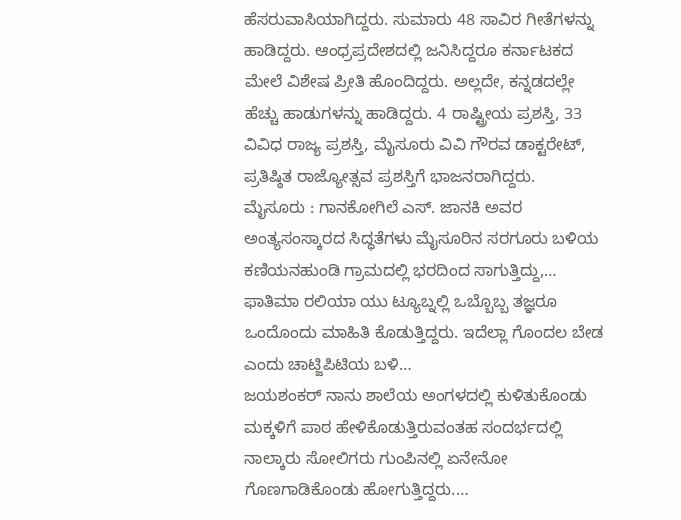ಹೆಸರುವಾಸಿಯಾಗಿದ್ದರು. ಸುಮಾರು 48 ಸಾವಿರ ಗೀತೆಗಳನ್ನು ಹಾಡಿದ್ದರು. ಆಂಧ್ರಪ್ರದೇಶದಲ್ಲಿ ಜನಿಸಿದ್ದರೂ ಕರ್ನಾಟಕದ ಮೇಲೆ ವಿಶೇಷ ಪ್ರೀತಿ ಹೊಂದಿದ್ದರು. ಅಲ್ಲದೇ, ಕನ್ನಡದಲ್ಲೇ ಹೆಚ್ಚು ಹಾಡುಗಳನ್ನು ಹಾಡಿದ್ದರು. 4 ರಾಷ್ಟ್ರೀಯ ಪ್ರಶಸ್ತಿ, 33 ವಿವಿಧ ರಾಜ್ಯ ಪ್ರಶಸ್ತಿ, ಮೈಸೂರು ವಿವಿ ಗೌರವ ಡಾಕ್ಟರೇಟ್, ಪ್ರತಿಷ್ಠಿತ ರಾಜ್ಯೋತ್ಸವ ಪ್ರಶಸ್ತಿಗೆ ಭಾಜನರಾಗಿದ್ದರು.
ಮೈಸೂರು : ಗಾನಕೋಗಿಲೆ ಎಸ್. ಜಾನಕಿ ಅವರ ಅಂತ್ಯಸಂಸ್ಕಾರದ ಸಿದ್ಧತೆಗಳು ಮೈಸೂರಿನ ಸರಗೂರು ಬಳಿಯ ಕಣಿಯನಹುಂಡಿ ಗ್ರಾಮದಲ್ಲಿ ಭರದಿಂದ ಸಾಗುತ್ತಿದ್ದು,…
ಫಾತಿಮಾ ರಲಿಯಾ ಯು ಟ್ಯೂಬ್ನಲ್ಲಿ ಒಬ್ಬೊಬ್ಬ ತಜ್ಞರೂ ಒಂದೊಂದು ಮಾಹಿತಿ ಕೊಡುತ್ತಿದ್ದರು. ಇದೆಲ್ಲಾ ಗೊಂದಲ ಬೇಡ ಎಂದು ಚಾಟ್ಜಿಪಿಟಿಯ ಬಳಿ…
ಜಯಶಂಕರ್ ನಾನು ಶಾಲೆಯ ಅಂಗಳದಲ್ಲಿ ಕುಳಿತುಕೊಂಡು ಮಕ್ಕಳಿಗೆ ಪಾಠ ಹೇಳಿಕೊಡುತ್ತಿರುವಂತಹ ಸಂದರ್ಭದಲ್ಲಿ ನಾಲ್ಕಾರು ಸೋಲಿಗರು ಗುಂಪಿನಲ್ಲಿ ಏನೇನೋ ಗೊಣಗಾಡಿಕೊಂಡು ಹೋಗುತ್ತಿದ್ದರು.…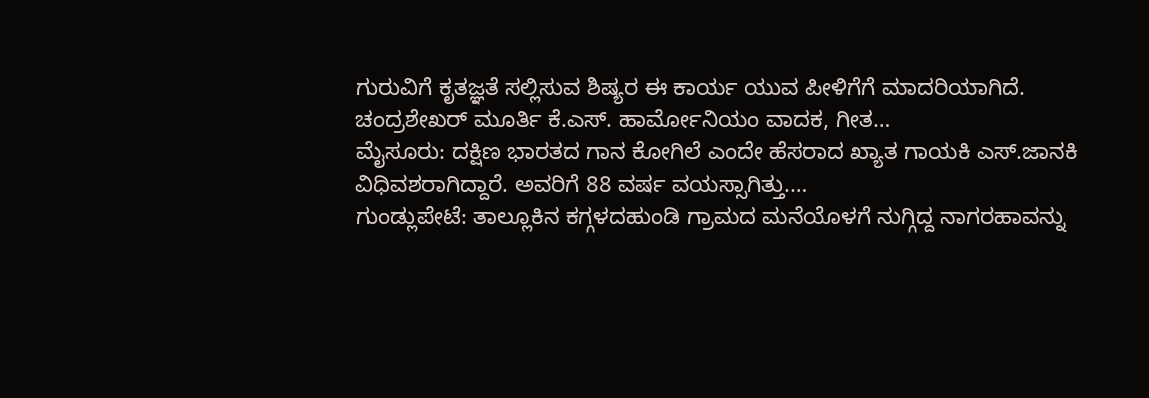ಗುರುವಿಗೆ ಕೃತಜ್ಞತೆ ಸಲ್ಲಿಸುವ ಶಿಷ್ಯರ ಈ ಕಾರ್ಯ ಯುವ ಪೀಳಿಗೆಗೆ ಮಾದರಿಯಾಗಿದೆ. ಚಂದ್ರಶೇಖರ್ ಮೂರ್ತಿ ಕೆ.ಎಸ್. ಹಾರ್ಮೋನಿಯಂ ವಾದಕ, ಗೀತ…
ಮೈಸೂರು: ದಕ್ಷಿಣ ಭಾರತದ ಗಾನ ಕೋಗಿಲೆ ಎಂದೇ ಹೆಸರಾದ ಖ್ಯಾತ ಗಾಯಕಿ ಎಸ್.ಜಾನಕಿ ವಿಧಿವಶರಾಗಿದ್ದಾರೆ. ಅವರಿಗೆ 88 ವರ್ಷ ವಯಸ್ಸಾಗಿತ್ತು.…
ಗುಂಡ್ಲುಪೇಟೆ: ತಾಲ್ಲೂಕಿನ ಕಗ್ಗಳದಹುಂಡಿ ಗ್ರಾಮದ ಮನೆಯೊಳಗೆ ನುಗ್ಗಿದ್ದ ನಾಗರಹಾವನ್ನು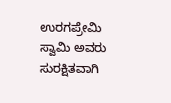ಉರಗಪ್ರೇಮಿ ಸ್ವಾಮಿ ಅವರು ಸುರಕ್ಷಿತವಾಗಿ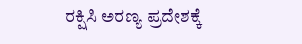ರಕ್ಷಿಸಿ ಅರಣ್ಯ ಪ್ರದೇಶಕ್ಕೆ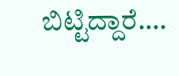ಬಿಟ್ಟಿದ್ದಾರೆ.…